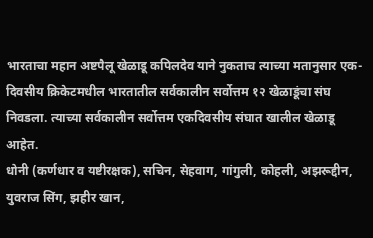भारताचा महान अष्टपैलू खेळाडू कपिलदेव याने नुकताच त्याच्या मतानुसार एक-दिवसीय क्रिकेटमधील भारतातील सर्वकालीन सर्वोत्तम १२ खेळाडूंचा संघ निवडला. त्याच्या सर्वकालीन सर्वोत्तम एकदिवसीय संघात खालील खेळाडू आहेत.
धोनी (कर्णधार व यष्टीरक्षक), सचिन, सेहवाग, गांगुली, कोहली, अझरूद्दीन, युवराज सिंग, झहीर खान,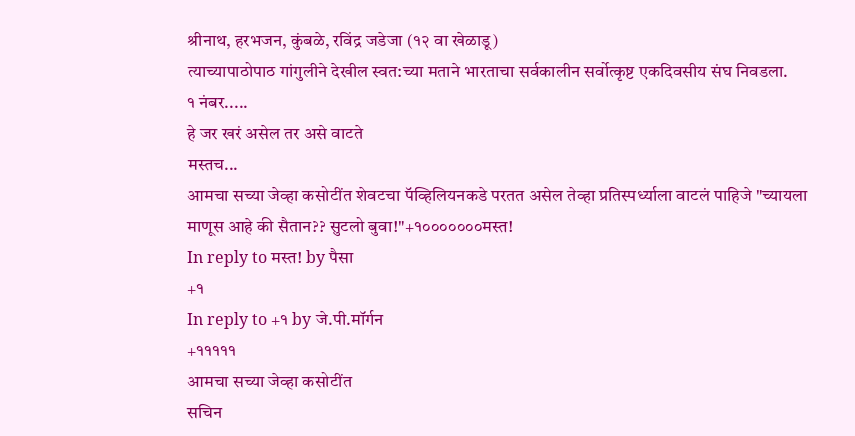श्रीनाथ, हरभजन, कुंबळे, रविंद्र जडेजा (१२ वा खेळाडू)
त्याच्यापाठोपाठ गांगुलीने देखील स्वत:च्या मताने भारताचा सर्वकालीन सर्वोत्कृष्ट एकदिवसीय संघ निवडला.
१ नंबर.....
हे जर खरं असेल तर असे वाटते
मस्तच...
आमचा सच्या जेव्हा कसोटींत शेवटचा पॅव्हिलियनकडे परतत असेल तेव्हा प्रतिस्पर्ध्याला वाटलं पाहिजे "च्यायला माणूस आहे की सैतान?? सुटलो बुवा!"+१०००००००मस्त!
In reply to मस्त! by पैसा
+१
In reply to +१ by जे.पी.मॉर्गन
+१११११
आमचा सच्या जेव्हा कसोटींत
सचिन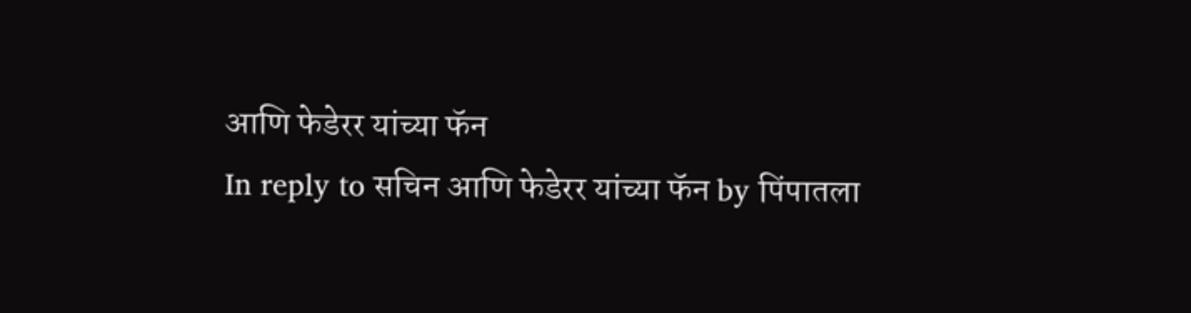आणि फेडेरर यांच्या फॅन
In reply to सचिन आणि फेडेरर यांच्या फॅन by पिंपातला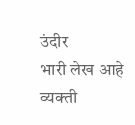उंदीर
भारी लेख आहे
व्यक्ती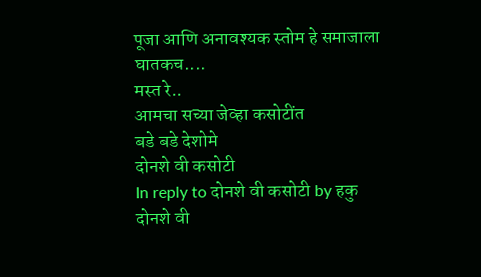पूजा आणि अनावश्यक स्तोम हे समाजाला घातकच....
मस्त रे..
आमचा सच्या जेव्हा कसोटींत
बडे बडे देशोमे
दोनशे वी कसोटी
In reply to दोनशे वी कसोटी by हकु
दोनशे वी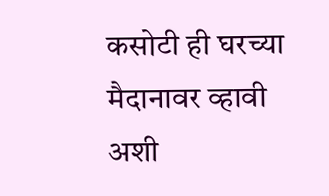कसोटी ही घरच्या मैदानावर व्हावी अशी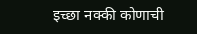इच्छा नक्की कोणाची